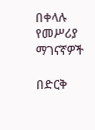በቀላሉ የመሥሪያ ማገናኛዎች

በድርቅ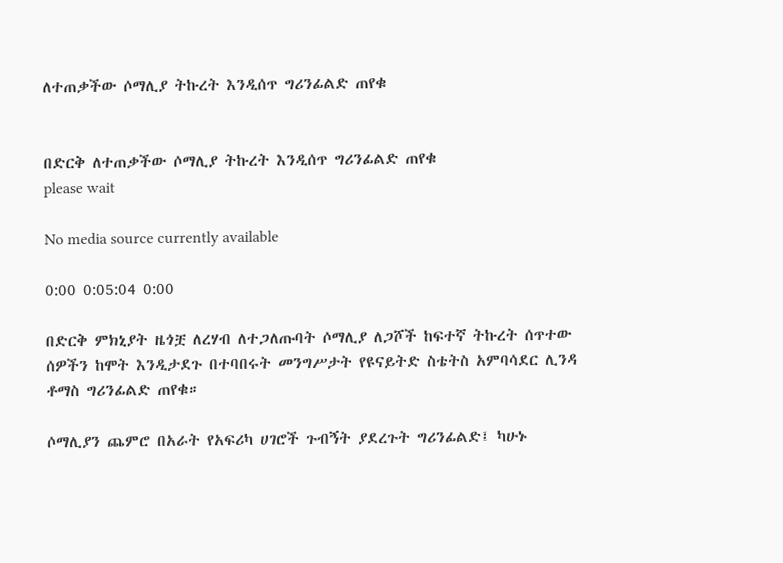ለተጠቃችው ሶማሊያ ትኩረት እንዲሰጥ ግሪንፊልድ ጠየቁ


በድርቅ ለተጠቃችው ሶማሊያ ትኩረት እንዲሰጥ ግሪንፊልድ ጠየቁ
please wait

No media source currently available

0:00 0:05:04 0:00

በድርቅ ምክኒያት ዜጎቿ ለረሃብ ለተጋለጡባት ሶማሊያ ለጋሾች ከፍተኛ ትኩረት ሰጥተው ሰዎችን ከሞት እንዲታደጉ በተባበሩት መንግሥታት የዩናይትድ ስቴትስ አምባሳደር ሊንዳ ቶማስ ግሪንፊልድ ጠየቁ።

ሶማሊያን ጨምሮ በአራት የአፍሪካ ሀገሮች ጉብኝት ያደረጉት ግሪንፊልድ፤ ካሁኑ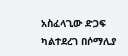አስፈላጊው ድጋፍ ካልተደረገ በሶማሊያ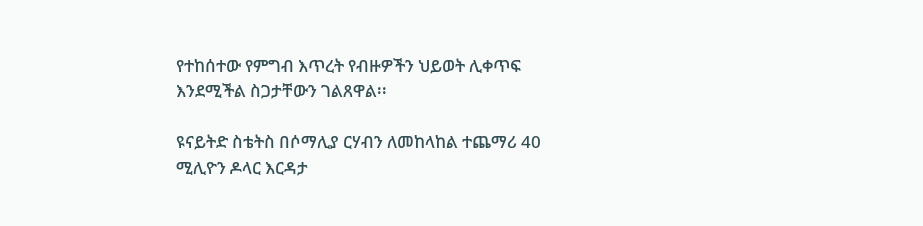የተከሰተው የምግብ እጥረት የብዙዎችን ህይወት ሊቀጥፍ እንደሚችል ስጋታቸውን ገልጸዋል፡፡

ዩናይትድ ስቴትስ በሶማሊያ ርሃብን ለመከላከል ተጨማሪ 40 ሚሊዮን ዶላር እርዳታ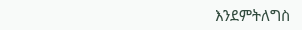እንደምትለግስ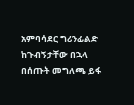አምባሳደር ግሪንፊልድ ከጉብኝታቸው በኋላ በሰጡት መግለጫ ይፋ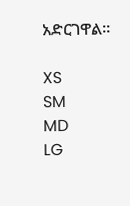አድርገዋል።

XS
SM
MD
LG